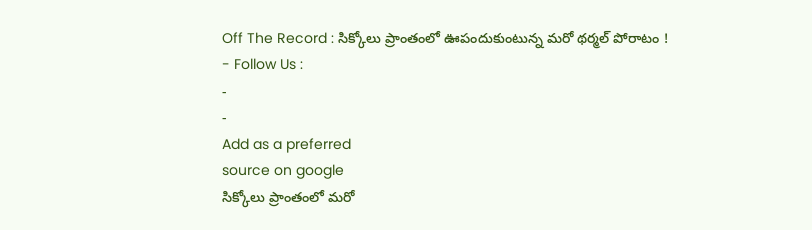Off The Record : సిక్కోలు ప్రాంతంలో ఊపందుకుంటున్న మరో థర్మల్ పోరాటం !
- Follow Us :
-
-
Add as a preferred
source on google
సిక్కోలు ప్రాంతంలో మరో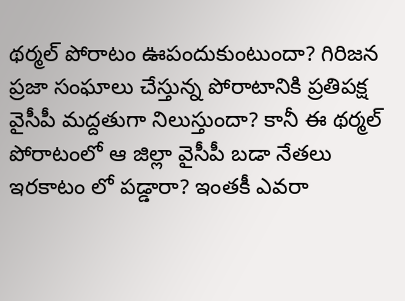థర్మల్ పోరాటం ఊపందుకుంటుందా? గిరిజన ప్రజా సంఘాలు చేస్తున్న పోరాటానికి ప్రతిపక్ష వైసీపీ మద్దతుగా నిలుస్తుందా? కానీ ఈ థర్మల్ పోరాటంలో ఆ జిల్లా వైసీపీ బడా నేతలు ఇరకాటం లో పడ్డారా? ఇంతకీ ఎవరా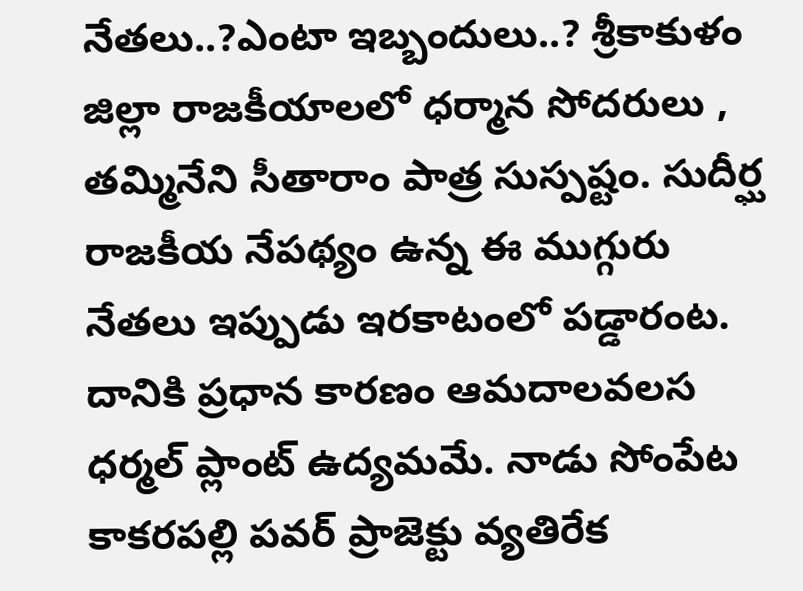నేతలు..?ఎంటా ఇబ్బందులు..? శ్రీకాకుళం జిల్లా రాజకీయాలలో ధర్మాన సోదరులు , తమ్మినేని సీతారాం పాత్ర సుస్పష్టం. సుదీర్ఘ రాజకీయ నేపథ్యం ఉన్న ఈ ముగ్గురు నేతలు ఇప్పుడు ఇరకాటంలో పడ్డారంట. దానికి ప్రధాన కారణం ఆమదాలవలస ధర్మల్ ప్లాంట్ ఉద్యమమే. నాడు సోంపేట కాకరపల్లి పవర్ ప్రాజెక్టు వ్యతిరేక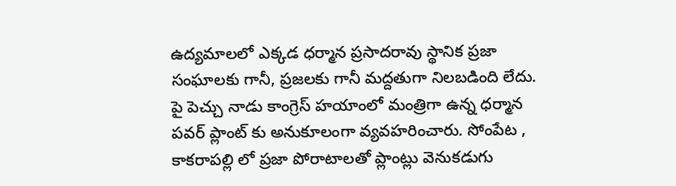ఉద్యమాలలో ఎక్కడ ధర్మాన ప్రసాదరావు స్థానిక ప్రజా సంఘాలకు గానీ, ప్రజలకు గానీ మద్దతుగా నిలబడింది లేదు. పై పెచ్చు నాడు కాంగ్రెస్ హయాంలో మంత్రిగా ఉన్న ధర్మాన పవర్ ప్లాంట్ కు అనుకూలంగా వ్యవహరించారు. సోంపేట , కాకరాపల్లి లో ప్రజా పోరాటాలతో ప్లాంట్లు వెనుకడుగు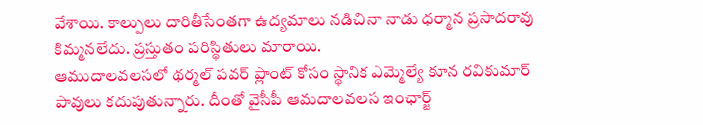వేశాయి. కాల్పులు దారితీసేంతగా ఉద్యమాలు నడిచినా నాడు ధర్మాన ప్రసాదరావు కిమ్మనలేదు. ప్రస్తుతం పరిస్థితులు మారాయి.
ఆముదాలవలసలో థర్మల్ పవర్ ప్లాంట్ కోసం స్థానిక ఎమ్మెల్యే కూన రవికుమార్ పావులు కదుపుతున్నారు. దీంతో వైసీపీ ఆమదాలవలస ఇంఛార్జ్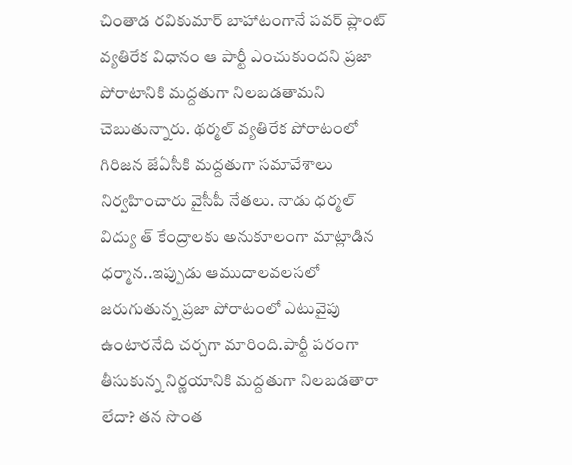చింతాడ రవికుమార్ బాహాటంగానే పవర్ ప్లాంట్ వ్యతిరేక విధానం ఆ పార్టీ ఎంచుకుందని ప్రజా పోరాటానికి మద్దతుగా నిలబడతామని చెబుతున్నారు. థర్మల్ వ్యతిరేక పోరాటంలో గిరిజన జేఏసీకి మద్దతుగా సమావేశాలు నిర్వహించారు వైసీపీ నేతలు. నాడు ధర్మల్ విద్యు త్ కేంద్రాలకు అనుకూలంగా మాట్లాడిన ధర్మాన..ఇప్పుడు ఆముదాలవలసలో జరుగుతున్న ప్రజా పోరాటంలో ఎటువైపు ఉంటారనేది చర్చగా మారింది.పార్టీ పరంగా తీసుకున్న నిర్ణయానికి మద్దతుగా నిలబడతారా లేదా? తన సొంత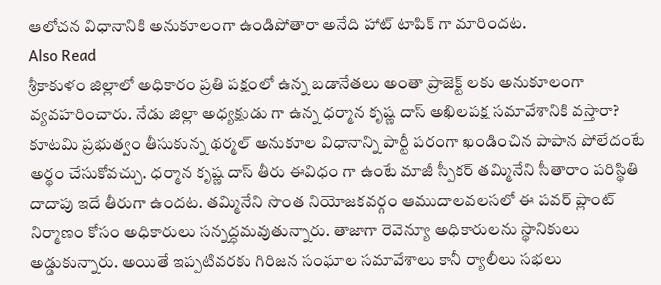ఆలోచన విధానానికి అనుకూలంగా ఉండిపోతారా అనేది హాట్ టాపిక్ గా మారిందట.
Also Read
శ్రీకాకుళం జిల్లాలో అధికారం ప్రతి పక్షంలో ఉన్న బడానేతలు అంతా ప్రాజెక్ట్ లకు అనుకూలంగా వ్యవహరించారు. నేడు జిల్లా అధ్యక్షుడు గా ఉన్న ధర్మాన కృష్ణ దాస్ అఖిలపక్ష సమావేశానికి వస్తారా? కూటమి ప్రభుత్వం తీసుకున్న థర్మల్ అనుకూల విధానాన్ని పార్టీ పరంగా ఖండించిన పాపాన పోలేదంటే అర్థం చేసుకోవచ్చు. ధర్మాన కృష్ణ దాస్ తీరు ఈవిధం గా ఉంటే మాజీ స్పీకర్ తమ్మినేని సీతారాం పరిస్థితి దాదాపు ఇదే తీరుగా ఉందట. తమ్మినేని సొంత నియోజకవర్గం ఆముదాలవలసలో ఈ పవర్ ప్లాంట్ నిర్మాణం కోసం అధికారులు సన్నద్ధమవుతున్నారు. తాజాగా రెవెన్యూ అధికారులను స్థానికులు అడ్డుకున్నారు. అయితే ఇప్పటివరకు గిరిజన సంఘాల సమావేశాలు కానీ ర్యాలీలు సభలు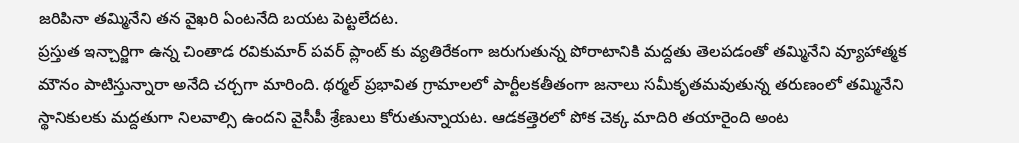జరిపినా తమ్మినేని తన వైఖరి ఏంటనేది బయట పెట్టలేదట.
ప్రస్తుత ఇన్చార్జిగా ఉన్న చింతాడ రవికుమార్ పవర్ ప్లాంట్ కు వ్యతిరేకంగా జరుగుతున్న పోరాటానికి మద్దతు తెలపడంతో తమ్మినేని వ్యూహాత్మక మౌనం పాటిస్తున్నారా అనేది చర్చగా మారింది. థర్మల్ ప్రభావిత గ్రామాలలో పార్టీలకతీతంగా జనాలు సమీకృతమవుతున్న తరుణంలో తమ్మినేని స్థానికులకు మద్దతుగా నిలవాల్సి ఉందని వైసీపీ శ్రేణులు కోరుతున్నాయట. ఆడకత్తెరలో పోక చెక్క మాదిరి తయారైంది అంట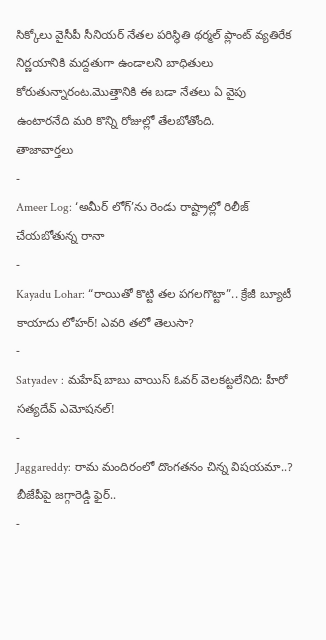సిక్కోలు వైసీపీ సీనియర్ నేతల పరిస్థితి థర్మల్ ప్లాంట్ వ్యతిరేక నిర్ణయానికి మద్దతుగా ఉండాలని బాధితులు కోరుతున్నారంట.మొత్తానికి ఈ బడా నేతలు ఏ వైపు ఉంటారనేది మరి కొన్ని రోజుల్లో తేలబోతోంది.
తాజావార్తలు
-
Ameer Log: ‘అమీర్ లోగ్’ను రెండు రాష్ట్రాల్లో రిలీజ్ చేయబోతున్న రానా
-
Kayadu Lohar: “రాయితో కొట్టి తల పగలగొట్టా”.. క్రేజీ బ్యూటీ కాయాదు లోహర్! ఎవరి తలో తెలుసా?
-
Satyadev : మహేష్ బాబు వాయిస్ ఓవర్ వెలకట్టలేనిది: హీరో సత్యదేవ్ ఎమోషనల్!
-
Jaggareddy: రామ మందిరంలో దొంగతనం చిన్న విషయమా..? బీజేపీపై జగ్గారెడ్డి ఫైర్..
-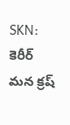SKN: కెరీర్ మన క్రష్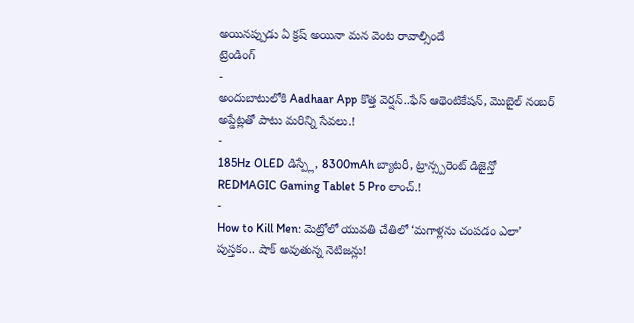అయినప్పుడు ఏ క్రష్ అయినా మన వెంట రావాల్సిందే
ట్రెండింగ్
-
అందుబాటులోకి Aadhaar App కొత్త వెర్షన్..ఫేస్ ఆథెంటికేషన్, మొబైల్ నంబర్ అప్డేట్లతో పాటు మరిన్ని సేవలు.!
-
185Hz OLED డిస్ప్లే, 8300mAh బ్యాటరీ, ట్రాన్స్పరెంట్ డిజైన్తో REDMAGIC Gaming Tablet 5 Pro లాంచ్.!
-
How to Kill Men: మెట్రోలో యువతి చేతిలో ‘మగాళ్లను చంపడం ఎలా’ పుస్తకం.. షాక్ అవుతున్న నెటిజన్లు!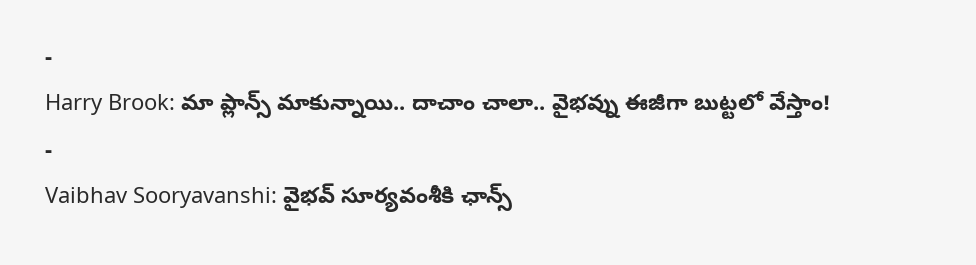-
Harry Brook: మా ప్లాన్స్ మాకున్నాయి.. దాచాం చాలా.. వైభవ్ను ఈజీగా బుట్టలో వేస్తాం!
-
Vaibhav Sooryavanshi: వైభవ్ సూర్యవంశీకి ఛాన్స్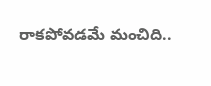రాకపోవడమే మంచిది..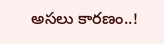అసలు కారణం..!